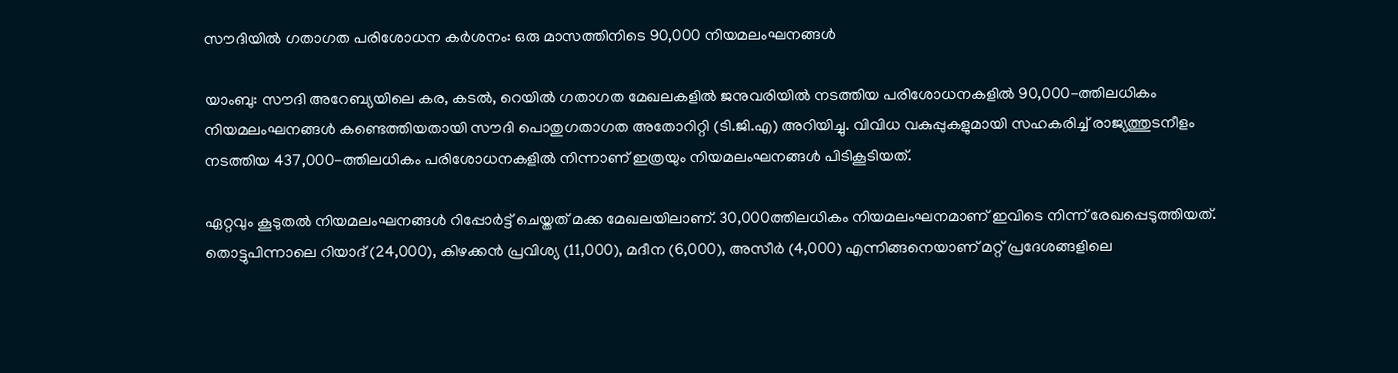സൗദിയിൽ ഗതാഗത പരിശോധന കർശനം: ഒരു മാസത്തിനിടെ 90,000 നിയമലംഘനങ്ങൾ

യാംബു: സൗദി അറേബ്യയിലെ കര, കടൽ, റെയിൽ ഗതാഗത മേഖലകളിൽ ജനുവരിയിൽ നടത്തിയ പരിശോധനകളിൽ 90,000-ത്തിലധികം നിയമലംഘനങ്ങൾ കണ്ടെത്തിയതായി സൗദി പൊതുഗതാഗത അതോറിറ്റി (ടി.ജി.എ) അറിയിച്ചു. വിവിധ വകുപ്പുകളുമായി സഹകരിച്ച് രാജ്യത്തുടനീളം നടത്തിയ 437,000-ത്തിലധികം പരിശോധനകളിൽ നിന്നാണ് ഇത്രയും നിയമലംഘനങ്ങൾ പിടികൂടിയത്.

ഏറ്റവും കൂടുതൽ നിയമലംഘനങ്ങൾ റിപ്പോർട്ട് ചെയ്തത് മക്ക മേഖലയിലാണ്. 30,000ത്തിലധികം നിയമലംഘനമാണ് ഇവിടെ നിന്ന് രേഖപ്പെടുത്തിയത്. തൊട്ടുപിന്നാലെ റിയാദ് (24,000), കിഴക്കൻ പ്രവിശ്യ (11,000), മദീന (6,000), അസീർ (4,000) എന്നിങ്ങനെയാണ് മറ്റ് പ്രദേശങ്ങളിലെ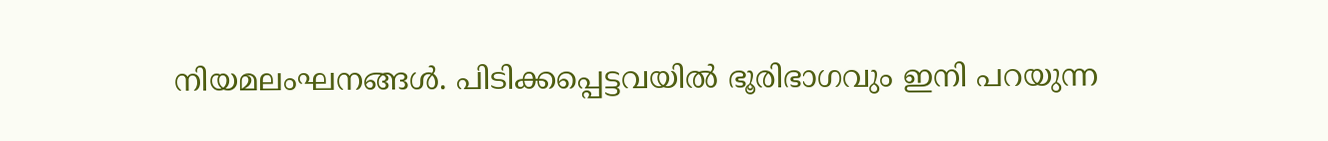നിയമലംഘനങ്ങൾ. പിടിക്കപ്പെട്ടവയിൽ ഭൂരിഭാഗവും ഇനി പറയുന്ന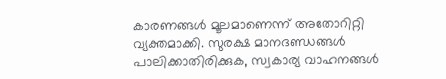കാരണങ്ങൾ മൂലമാണെന്ന് അതോറിറ്റി വ്യക്തമാക്കി. സുരക്ഷ മാനദണ്ഡങ്ങൾ പാലിക്കാതിരിക്കുക, സ്വകാര്യ വാഹനങ്ങൾ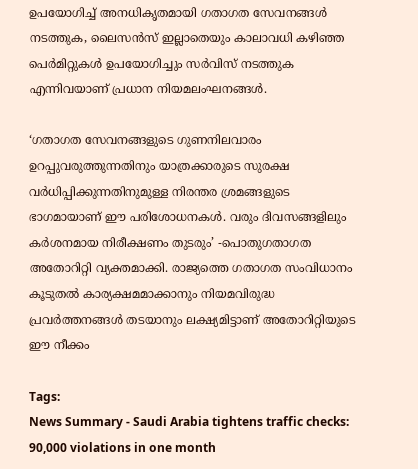ഉപയോഗിച്ച് അനധികൃതമായി ഗതാഗത സേവനങ്ങൾ നടത്തുക, ലൈസൻസ് ഇല്ലാതെയും കാലാവധി കഴിഞ്ഞ പെർമിറ്റുകൾ ഉപയോഗിച്ചും സർവിസ് നടത്തുക എന്നിവയാണ് പ്രധാന നിയമലംഘനങ്ങൾ.

‘ഗതാഗത സേവനങ്ങളുടെ ഗുണനിലവാരം ഉറപ്പുവരുത്തുന്നതിനും യാത്രക്കാരുടെ സുരക്ഷ വർധിപ്പിക്കുന്നതിനുമുള്ള നിരന്തര ശ്രമങ്ങളുടെ ഭാഗമായാണ് ഈ പരിശോധനകൾ. വരും ദിവസങ്ങളിലും കർശനമായ നിരീക്ഷണം തുടരും’ -പൊതുഗതാഗത അതോറിറ്റി വ്യക്തമാക്കി. രാജ്യത്തെ ഗതാഗത സംവിധാനം കൂടുതൽ കാര്യക്ഷമമാക്കാനും നിയമവിരുദ്ധ പ്രവർത്തനങ്ങൾ തടയാനും ലക്ഷ്യമിട്ടാണ് അതോറിറ്റിയുടെ ഈ നീക്കം

Tags:
News Summary - Saudi Arabia tightens traffic checks: 90,000 violations in one month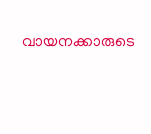വായനക്കാരുടെ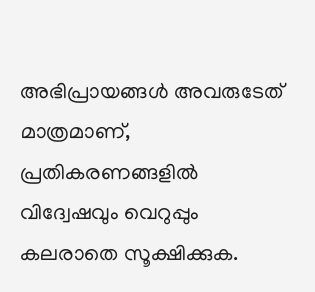അഭിപ്രായങ്ങള്‍ അവരുടേത് മാത്രമാണ്, പ്രതികരണങ്ങളിൽ വിദ്വേഷവും വെറുപ്പും കലരാതെ സൂക്ഷിക്കുക.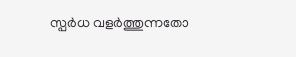സ്പർധ വളർത്തുന്നതോ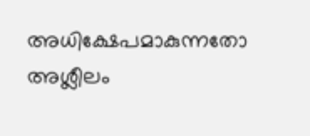അധിക്ഷേപമാകുന്നതോ അശ്ലീലം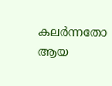കലർന്നതോ ആയ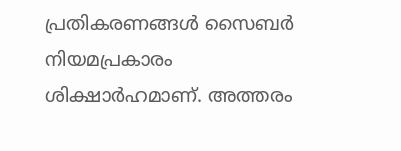പ്രതികരണങ്ങൾ സൈബർ നിയമപ്രകാരം ശിക്ഷാർഹമാണ്. അത്തരം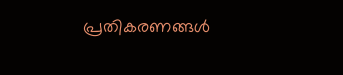പ്രതികരണങ്ങൾ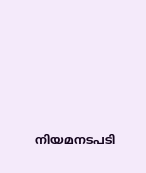നിയമനടപടി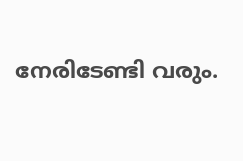നേരിടേണ്ടി വരും.